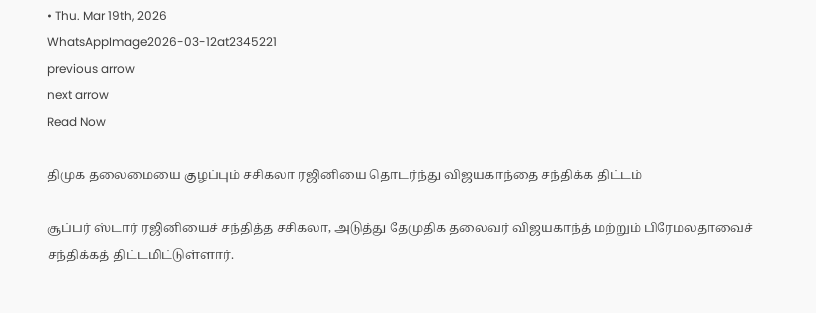• Thu. Mar 19th, 2026
WhatsAppImage2026-03-12at2345221
previous arrow
next arrow
Read Now

திமுக தலைமையை குழப்பும் சசிகலா ரஜினியை தொடர்ந்து விஜயகாந்தை சந்திக்க திட்டம்

சூப்பர் ஸ்டார் ரஜினியைச் சந்தித்த சசிகலா, அடுத்து தேமுதிக தலைவர் விஜயகாந்த் மற்றும் பிரேமலதாவைச் சந்திக்கத் திட்டமிட்டுள்ளார்.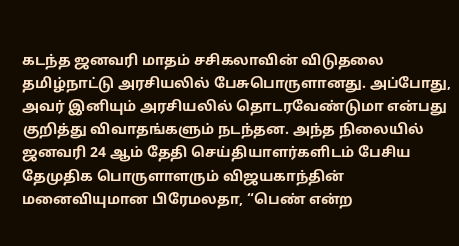கடந்த ஜனவரி மாதம் சசிகலாவின் விடுதலை தமிழ்நாட்டு அரசியலில் பேசுபொருளானது. அப்போது, அவர் இனியும் அரசியலில் தொடரவேண்டுமா என்பது குறித்து விவாதங்களும் நடந்தன. அந்த நிலையில் ஜனவரி 24 ஆம் தேதி செய்தியாளர்களிடம் பேசிய தேமுதிக பொருளாளரும் விஜயகாந்தின் மனைவியுமான பிரேமலதா, “பெண் என்ற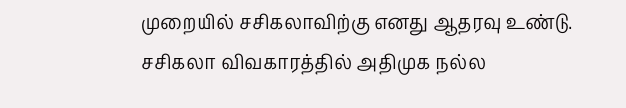முறையில் சசிகலாவிற்கு எனது ஆதரவு உண்டு. சசிகலா விவகாரத்தில் அதிமுக நல்ல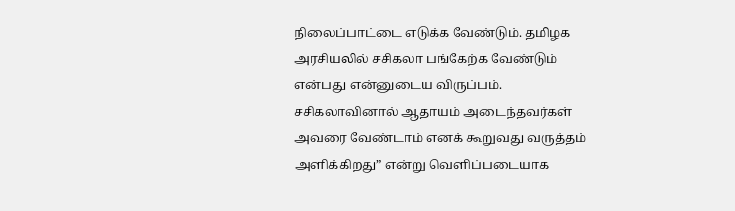நிலைப்பாட்டை எடுக்க வேண்டும். தமிழக அரசியலில் சசிகலா பங்கேற்க வேண்டும் என்பது என்னுடைய விருப்பம். சசிகலாவினால் ஆதாயம் அடைந்தவர்கள் அவரை வேண்டாம் எனக் கூறுவது வருத்தம் அளிக்கிறது” என்று வெளிப்படையாக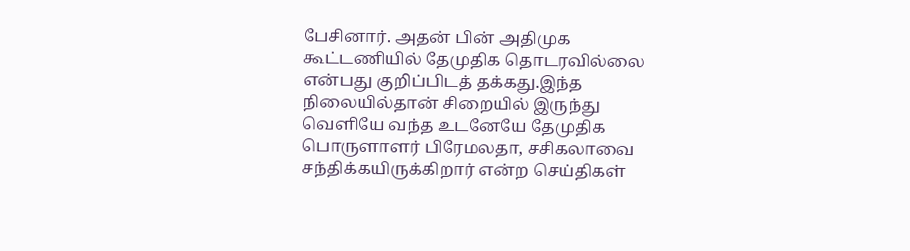பேசினார். அதன் பின் அதிமுக கூட்டணியில் தேமுதிக தொடரவில்லை என்பது குறிப்பிடத் தக்கது.இந்த நிலையில்தான் சிறையில் இருந்து வெளியே வந்த உடனேயே தேமுதிக பொருளாளர் பிரேமலதா, சசிகலாவை சந்திக்கயிருக்கிறார் என்ற செய்திகள்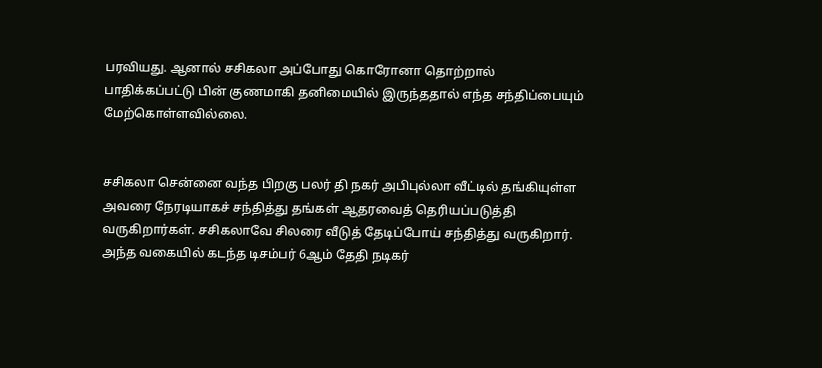பரவியது. ஆனால் சசிகலா அப்போது கொரோனா தொற்றால் பாதிக்கப்பட்டு பின் குணமாகி தனிமையில் இருந்ததால் எந்த சந்திப்பையும் மேற்கொள்ளவில்லை.


சசிகலா சென்னை வந்த பிறகு பலர் தி நகர் அபிபுல்லா வீட்டில் தங்கியுள்ள அவரை நேரடியாகச் சந்தித்து தங்கள் ஆதரவைத் தெரியப்படுத்தி வருகிறார்கள். சசிகலாவே சிலரை வீடுத் தேடிப்போய் சந்தித்து வருகிறார். அந்த வகையில் கடந்த டிசம்பர் 6ஆம் தேதி நடிகர்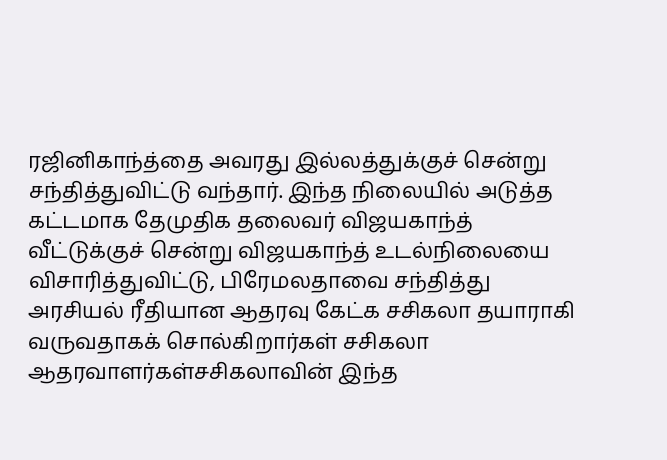ரஜினிகாந்த்தை அவரது இல்லத்துக்குச் சென்று சந்தித்துவிட்டு வந்தார். இந்த நிலையில் அடுத்த கட்டமாக தேமுதிக தலைவர் விஜயகாந்த் வீட்டுக்குச் சென்று விஜயகாந்த் உடல்நிலையை விசாரித்துவிட்டு, பிரேமலதாவை சந்தித்து அரசியல் ரீதியான ஆதரவு கேட்க சசிகலா தயாராகி வருவதாகக் சொல்கிறார்கள் சசிகலா ஆதரவாளர்கள்சசிகலாவின் இந்த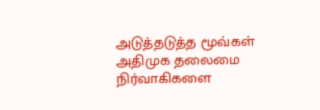அடுத்தடுத்த மூவ்கள் அதிமுக தலைமை நிர்வாகிகளை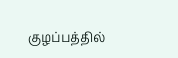குழப்பத்தில்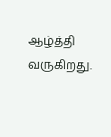ஆழ்த்தி வருகிறது.